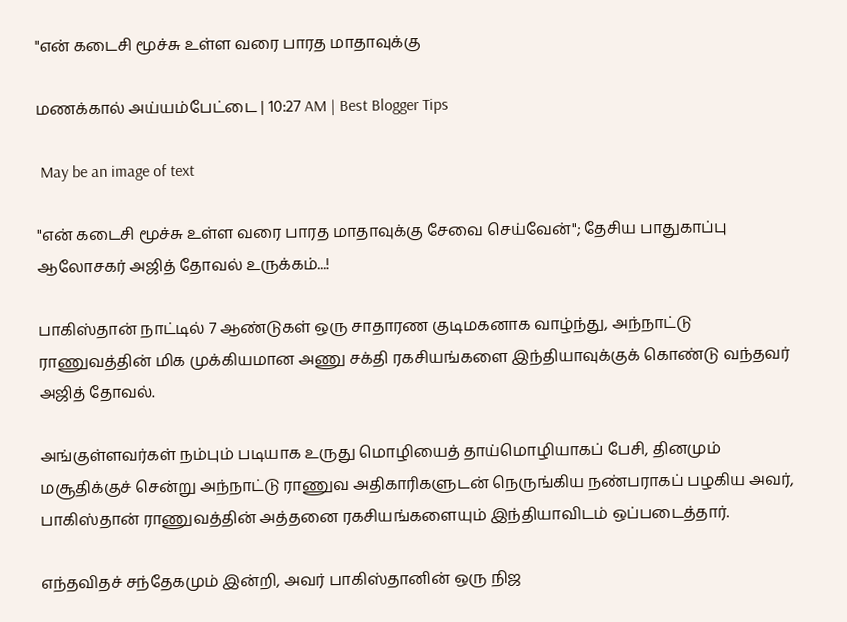"என் கடைசி மூச்சு உள்ள வரை பாரத மாதாவுக்கு

மணக்கால் அய்யம்பேட்டை | 10:27 AM | Best Blogger Tips

 May be an image of text

"என் கடைசி மூச்சு உள்ள வரை பாரத மாதாவுக்கு சேவை செய்வேன்"; தேசிய பாதுகாப்பு ஆலோசகர் அஜித் தோவல் உருக்கம்...!

பாகிஸ்தான் நாட்டில் 7 ஆண்டுகள் ஒரு சாதாரண குடிமகனாக வாழ்ந்து, அந்நாட்டு ராணுவத்தின் மிக முக்கியமான அணு சக்தி ரகசியங்களை இந்தியாவுக்குக் கொண்டு வந்தவர் அஜித் தோவல்.

அங்குள்ளவர்கள் நம்பும் படியாக உருது மொழியைத் தாய்மொழியாகப் பேசி, தினமும் மசூதிக்குச் சென்று அந்நாட்டு ராணுவ அதிகாரிகளுடன் நெருங்கிய நண்பராகப் பழகிய அவர், பாகிஸ்தான் ராணுவத்தின் அத்தனை ரகசியங்களையும் இந்தியாவிடம் ஒப்படைத்தார்.

எந்தவிதச் சந்தேகமும் இன்றி, அவர் பாகிஸ்தானின் ஒரு நிஜ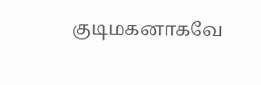குடிமகனாகவே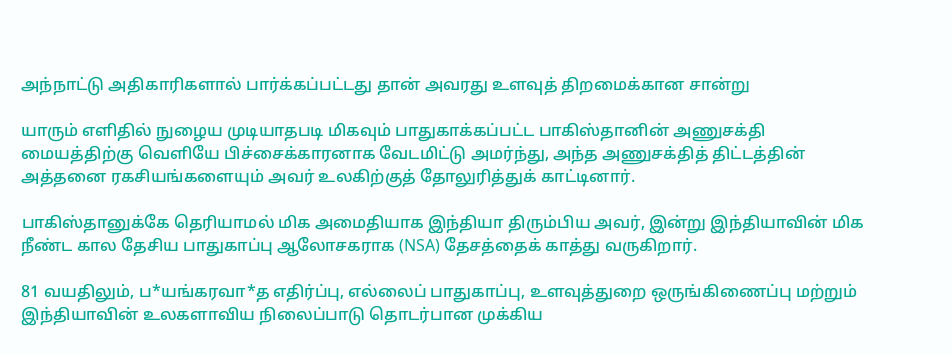அந்நாட்டு அதிகாரிகளால் பார்க்கப்பட்டது தான் அவரது உளவுத் திறமைக்கான சான்று

யாரும் எளிதில் நுழைய முடியாதபடி மிகவும் பாதுகாக்கப்பட்ட பாகிஸ்தானின் அணுசக்தி மையத்திற்கு வெளியே பிச்சைக்காரனாக வேடமிட்டு அமர்ந்து, அந்த அணுசக்தித் திட்டத்தின் அத்தனை ரகசியங்களையும் அவர் உலகிற்குத் தோலுரித்துக் காட்டினார்.

பாகிஸ்தானுக்கே தெரியாமல் மிக அமைதியாக இந்தியா திரும்பிய அவர், இன்று இந்தியாவின் மிக நீண்ட கால தேசிய பாதுகாப்பு ஆலோசகராக (NSA) தேசத்தைக் காத்து வருகிறார்.

81 வயதிலும், ப*யங்கரவா*த எதிர்ப்பு, எல்லைப் பாதுகாப்பு, உளவுத்துறை ஒருங்கிணைப்பு மற்றும் இந்தியாவின் உலகளாவிய நிலைப்பாடு தொடர்பான முக்கிய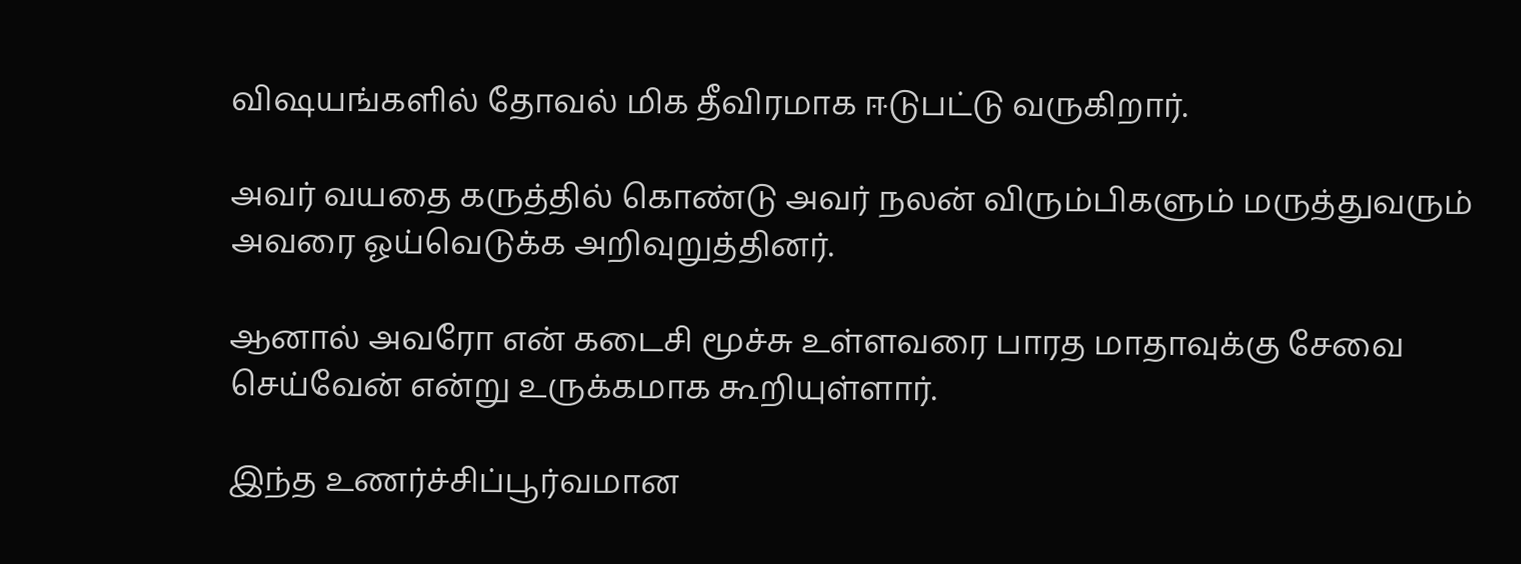விஷயங்களில் தோவல் மிக தீவிரமாக ஈடுபட்டு வருகிறார்.

அவர் வயதை கருத்தில் கொண்டு அவர் நலன் விரும்பிகளும் மருத்துவரும் அவரை ஓய்வெடுக்க அறிவுறுத்தினர்.

ஆனால் அவரோ என் கடைசி மூச்சு உள்ளவரை பாரத மாதாவுக்கு சேவை செய்வேன் என்று உருக்கமாக கூறியுள்ளார்.

இந்த உணர்ச்சிப்பூர்வமான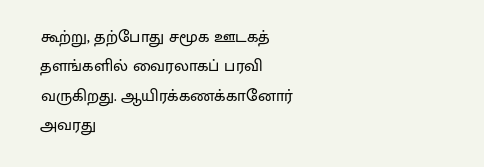கூற்று, தற்போது சமூக ஊடகத் தளங்களில் வைரலாகப் பரவி வருகிறது. ஆயிரக்கணக்கானோர் அவரது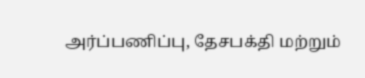அர்ப்பணிப்பு, தேசபக்தி மற்றும்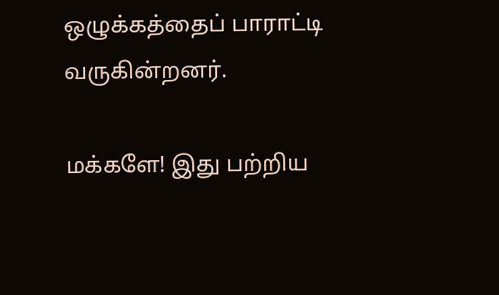ஒழுக்கத்தைப் பாராட்டி வருகின்றனர்.

மக்களே! இது பற்றிய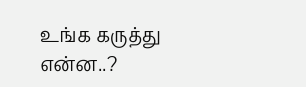உங்க கருத்து என்ன..?